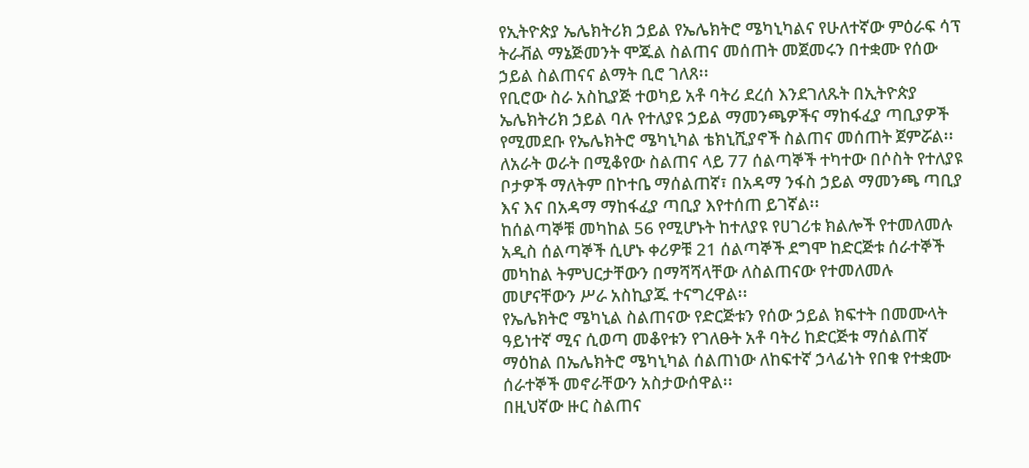የኢትዮጵያ ኤሌክትሪክ ኃይል የኤሌክትሮ ሜካኒካልና የሁለተኛው ምዕራፍ ሳፕ ትራቭል ማኔጅመንት ሞጁል ስልጠና መሰጠት መጀመሩን በተቋሙ የሰው ኃይል ስልጠናና ልማት ቢሮ ገለጸ፡፡
የቢሮው ስራ አስኪያጅ ተወካይ አቶ ባትሪ ደረሰ እንደገለጹት በኢትዮጵያ ኤሌክትሪክ ኃይል ባሉ የተለያዩ ኃይል ማመንጫዎችና ማከፋፈያ ጣቢያዎች የሚመደቡ የኤሌክትሮ ሜካኒካል ቴክኒሺያኖች ስልጠና መሰጠት ጀምሯል፡፡
ለአራት ወራት በሚቆየው ስልጠና ላይ 77 ሰልጣኞች ተካተው በሶስት የተለያዩ ቦታዎች ማለትም በኮተቤ ማሰልጠኛ፣ በአዳማ ንፋስ ኃይል ማመንጫ ጣቢያ እና እና በአዳማ ማከፋፈያ ጣቢያ እየተሰጠ ይገኛል፡፡
ከሰልጣኞቹ መካከል 56 የሚሆኑት ከተለያዩ የሀገሪቱ ክልሎች የተመለመሉ አዲስ ሰልጣኞች ሲሆኑ ቀሪዎቹ 21 ሰልጣኞች ደግሞ ከድርጅቱ ሰራተኞች መካከል ትምህርታቸውን በማሻሻላቸው ለስልጠናው የተመለመሉ መሆናቸውን ሥራ አስኪያጁ ተናግረዋል፡፡
የኤሌክትሮ ሜካኒል ስልጠናው የድርጅቱን የሰው ኃይል ክፍተት በመሙላት ዓይነተኛ ሚና ሲወጣ መቆየቱን የገለፁት አቶ ባትሪ ከድርጅቱ ማሰልጠኛ ማዕከል በኤሌክትሮ ሜካኒካል ሰልጠነው ለከፍተኛ ኃላፊነት የበቁ የተቋሙ ሰራተኞች መኖራቸውን አስታውሰዋል፡፡
በዚህኛው ዙር ስልጠና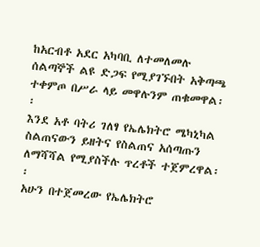ከአርብቶ አደር አካባቢ ለተመለመሉ ሰልጣኞች ልዩ ድጋፍ የሚያገኙበት አቅጣጫ ተቀምጦ በሥራ ላይ መዋሉንም ጠቁመዋል፡፡
እንደ አቶ ባትሪ ገለፃ የኤሌክትሮ ሜካኒካል ስልጠናውን ይዘትና የስልጠና አሰጣጡን ለማሻሻል የሚያስችሉ ጥረቶች ተጀምረዋል፡፡
አሁን በተጀመረው የኤሌክትሮ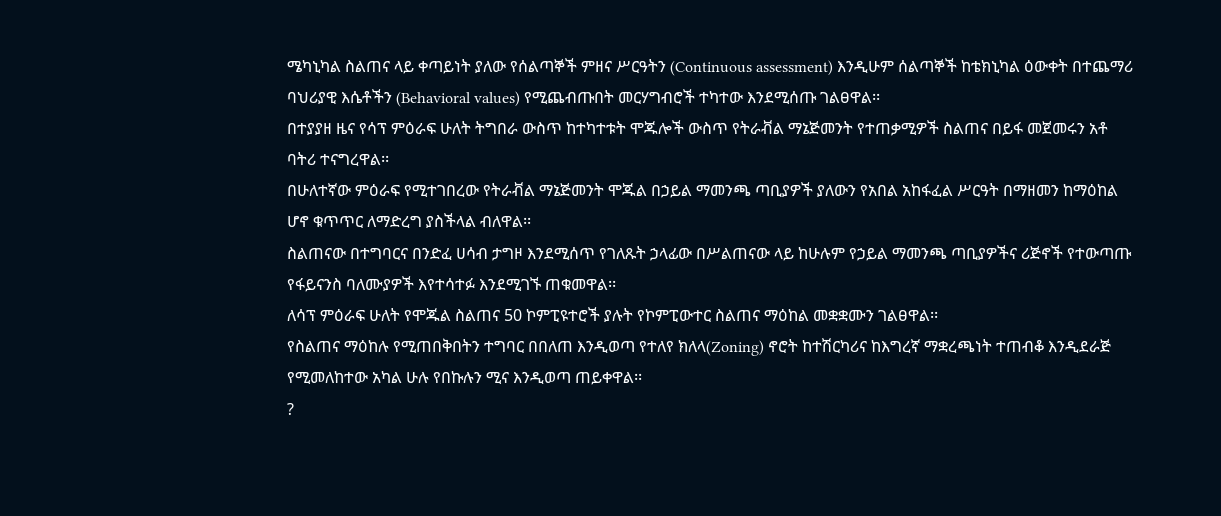ሜካኒካል ስልጠና ላይ ቀጣይነት ያለው የሰልጣኞች ምዘና ሥርዓትን (Continuous assessment) እንዲሁም ሰልጣኞች ከቴክኒካል ዕውቀት በተጨማሪ ባህሪያዊ እሴቶችን (Behavioral values) የሚጨብጡበት መርሃግብሮች ተካተው እንደሚሰጡ ገልፀዋል፡፡
በተያያዘ ዜና የሳፕ ምዕራፍ ሁለት ትግበራ ውስጥ ከተካተቱት ሞጁሎች ውስጥ የትራቭል ማኔጅመንት የተጠቃሚዎች ስልጠና በይፋ መጀመሩን አቶ ባትሪ ተናግረዋል፡፡
በሁለተኛው ምዕራፍ የሚተገበረው የትራቭል ማኔጅመንት ሞጁል በኃይል ማመንጫ ጣቢያዎች ያለውን የአበል አከፋፈል ሥርዓት በማዘመን ከማዕከል ሆኖ ቁጥጥር ለማድረግ ያስችላል ብለዋል፡፡
ስልጠናው በተግባርና በንድፈ ሀሳብ ታግዞ እንደሚሰጥ የገለጹት ኃላፊው በሥልጠናው ላይ ከሁሉም የኃይል ማመንጫ ጣቢያዎችና ሪጅኖች የተውጣጡ የፋይናንስ ባለሙያዎች እየተሳተፉ እንደሚገኙ ጠቁመዋል፡፡
ለሳፕ ምዕራፍ ሁለት የሞጁል ስልጠና 50 ኮምፒዩተሮች ያሉት የኮምፒውተር ስልጠና ማዕከል መቋቋሙን ገልፀዋል፡፡
የስልጠና ማዕከሉ የሚጠበቅበትን ተግባር በበለጠ እንዲወጣ የተለየ ክለላ(Zoning) ኖሮት ከተሽርካሪና ከእግረኛ ማቋረጫነት ተጠብቆ እንዲደራጅ የሚመለከተው አካል ሁሉ የበኩሉን ሚና እንዲወጣ ጠይቀዋል፡፡
?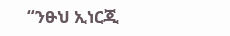“ንፁህ ኢነርጂ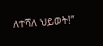ለተሻለ ህይወት!”